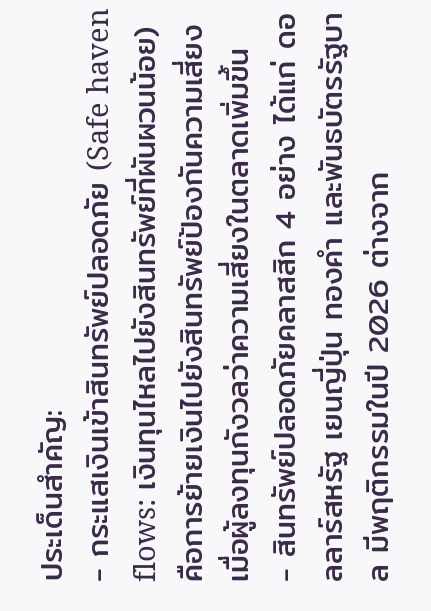ประเด็นสำคัญ:
- กระแสเงินเข้าสินทรัพย์ปลอดภัย (Safe haven flows: เงินทุนไหลไปยังสินทรัพย์ที่ผันผวนน้อย) คือการย้ายเงินไปยังสินทรัพย์ป้องกันความเสี่ยง เมื่อผู้ลงทุนกังวลว่าความเสี่ยงในตลาดเพิ่มขึ้น
- สินทรัพย์ปลอดภัยคลาสสิก 4 อย่าง ได้แก่ ดอลลาร์สหรัฐ เยนญี่ปุ่น ทองคำ และพันธบัตรรัฐบาล มีพฤติกรรมในปี 2026 ต่างจาก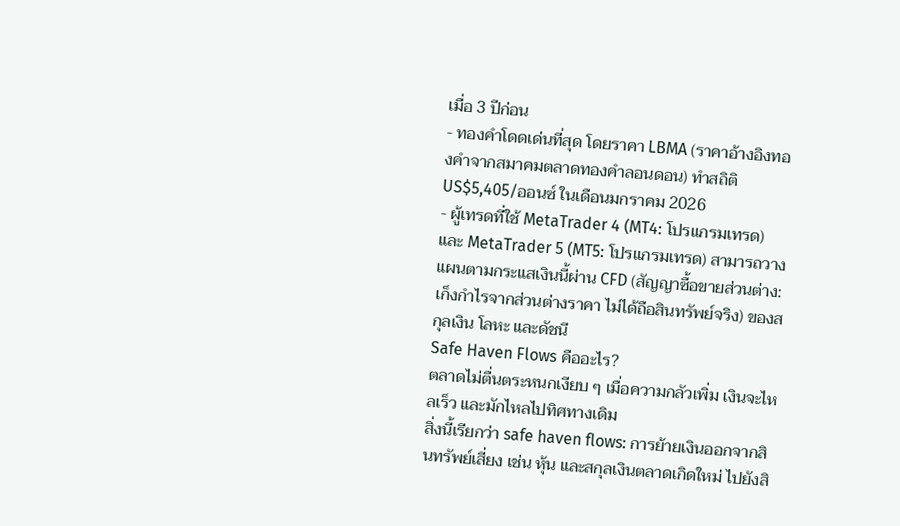เมื่อ 3 ปีก่อน
- ทองคำโดดเด่นที่สุด โดยราคา LBMA (ราคาอ้างอิงทองคำจากสมาคมตลาดทองคำลอนดอน) ทำสถิติ US$5,405/ออนซ์ ในเดือนมกราคม 2026
- ผู้เทรดที่ใช้ MetaTrader 4 (MT4: โปรแกรมเทรด) และ MetaTrader 5 (MT5: โปรแกรมเทรด) สามารถวางแผนตามกระแสเงินนี้ผ่าน CFD (สัญญาซื้อขายส่วนต่าง: เก็งกำไรจากส่วนต่างราคา ไม่ได้ถือสินทรัพย์จริง) ของสกุลเงิน โลหะ และดัชนี
Safe Haven Flows คืออะไร?
ตลาดไม่ตื่นตระหนกเงียบ ๆ เมื่อความกลัวเพิ่ม เงินจะไหลเร็ว และมักไหลไปทิศทางเดิม
สิ่งนี้เรียกว่า safe haven flows: การย้ายเงินออกจากสินทรัพย์เสี่ยง เช่น หุ้น และสกุลเงินตลาดเกิดใหม่ ไปยังสิ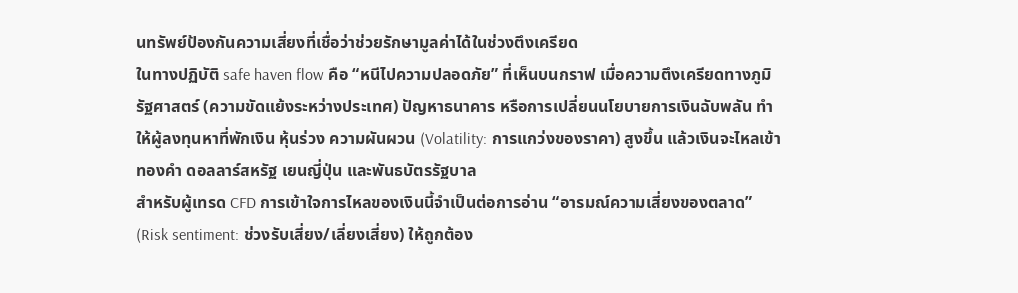นทรัพย์ป้องกันความเสี่ยงที่เชื่อว่าช่วยรักษามูลค่าได้ในช่วงตึงเครียด
ในทางปฏิบัติ safe haven flow คือ “หนีไปความปลอดภัย” ที่เห็นบนกราฟ เมื่อความตึงเครียดทางภูมิรัฐศาสตร์ (ความขัดแย้งระหว่างประเทศ) ปัญหาธนาคาร หรือการเปลี่ยนนโยบายการเงินฉับพลัน ทำให้ผู้ลงทุนหาที่พักเงิน หุ้นร่วง ความผันผวน (Volatility: การแกว่งของราคา) สูงขึ้น แล้วเงินจะไหลเข้าทองคำ ดอลลาร์สหรัฐ เยนญี่ปุ่น และพันธบัตรรัฐบาล
สำหรับผู้เทรด CFD การเข้าใจการไหลของเงินนี้จำเป็นต่อการอ่าน “อารมณ์ความเสี่ยงของตลาด” (Risk sentiment: ช่วงรับเสี่ยง/เลี่ยงเสี่ยง) ให้ถูกต้อง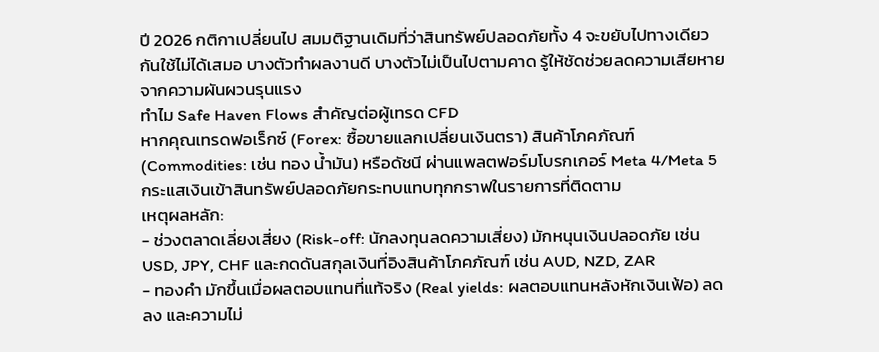ปี 2026 กติกาเปลี่ยนไป สมมติฐานเดิมที่ว่าสินทรัพย์ปลอดภัยทั้ง 4 จะขยับไปทางเดียวกันใช้ไม่ได้เสมอ บางตัวทำผลงานดี บางตัวไม่เป็นไปตามคาด รู้ให้ชัดช่วยลดความเสียหายจากความผันผวนรุนแรง
ทำไม Safe Haven Flows สำคัญต่อผู้เทรด CFD
หากคุณเทรดฟอเร็กซ์ (Forex: ซื้อขายแลกเปลี่ยนเงินตรา) สินค้าโภคภัณฑ์ (Commodities: เช่น ทอง น้ำมัน) หรือดัชนี ผ่านแพลตฟอร์มโบรกเกอร์ Meta 4/Meta 5 กระแสเงินเข้าสินทรัพย์ปลอดภัยกระทบแทบทุกกราฟในรายการที่ติดตาม
เหตุผลหลัก:
- ช่วงตลาดเลี่ยงเสี่ยง (Risk-off: นักลงทุนลดความเสี่ยง) มักหนุนเงินปลอดภัย เช่น USD, JPY, CHF และกดดันสกุลเงินที่อิงสินค้าโภคภัณฑ์ เช่น AUD, NZD, ZAR
- ทองคำ มักขึ้นเมื่อผลตอบแทนที่แท้จริง (Real yields: ผลตอบแทนหลังหักเงินเฟ้อ) ลดลง และความไม่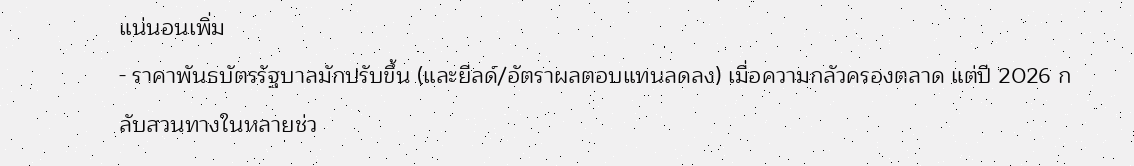แน่นอนเพิ่ม
- ราคาพันธบัตรรัฐบาลมักปรับขึ้น (และยีลด์/อัตราผลตอบแทนลดลง) เมื่อความกลัวครองตลาด แต่ปี 2026 กลับสวนทางในหลายช่ว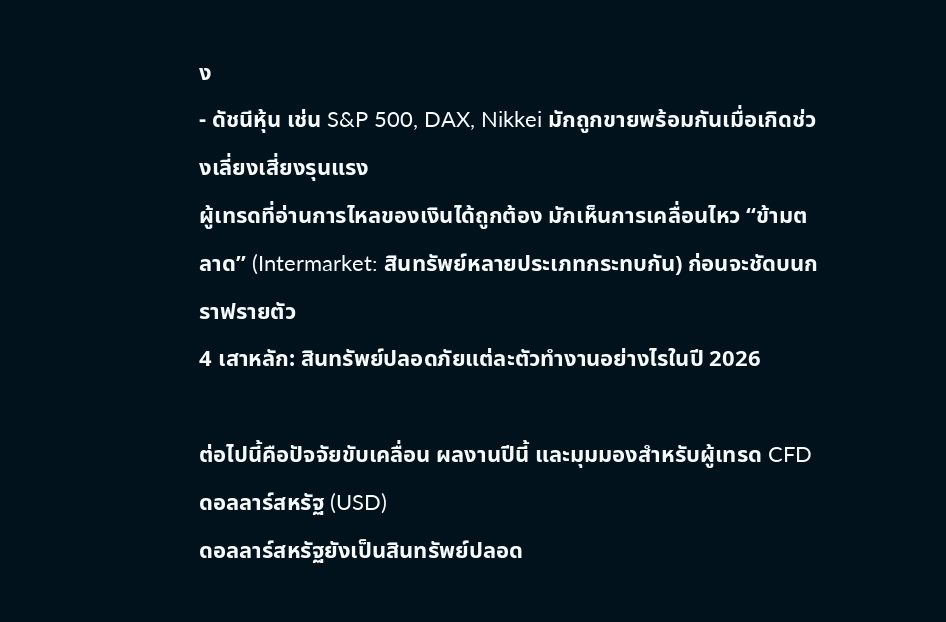ง
- ดัชนีหุ้น เช่น S&P 500, DAX, Nikkei มักถูกขายพร้อมกันเมื่อเกิดช่วงเลี่ยงเสี่ยงรุนแรง
ผู้เทรดที่อ่านการไหลของเงินได้ถูกต้อง มักเห็นการเคลื่อนไหว “ข้ามตลาด” (Intermarket: สินทรัพย์หลายประเภทกระทบกัน) ก่อนจะชัดบนกราฟรายตัว
4 เสาหลัก: สินทรัพย์ปลอดภัยแต่ละตัวทำงานอย่างไรในปี 2026

ต่อไปนี้คือปัจจัยขับเคลื่อน ผลงานปีนี้ และมุมมองสำหรับผู้เทรด CFD
ดอลลาร์สหรัฐ (USD)
ดอลลาร์สหรัฐยังเป็นสินทรัพย์ปลอด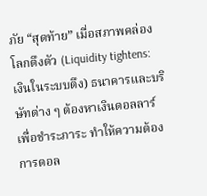ภัย “สุดท้าย” เมื่อสภาพคล่องโลกตึงตัว (Liquidity tightens: เงินในระบบตึง) ธนาคารและบริษัทต่าง ๆ ต้องหาเงินดอลลาร์เพื่อชำระภาระ ทำให้ความต้องการดอล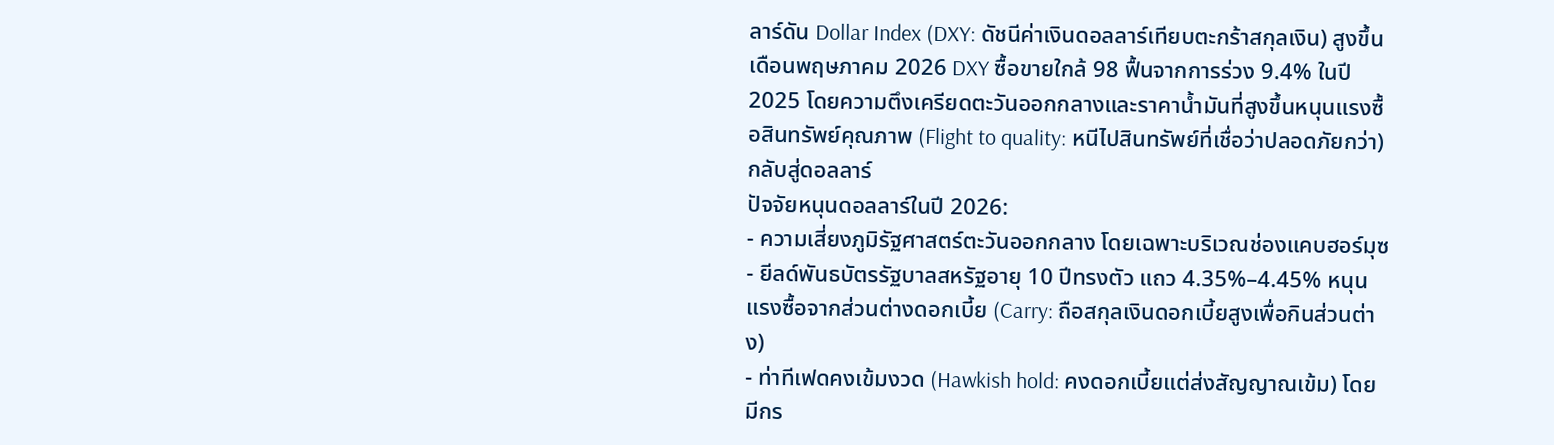ลาร์ดัน Dollar Index (DXY: ดัชนีค่าเงินดอลลาร์เทียบตะกร้าสกุลเงิน) สูงขึ้น
เดือนพฤษภาคม 2026 DXY ซื้อขายใกล้ 98 ฟื้นจากการร่วง 9.4% ในปี 2025 โดยความตึงเครียดตะวันออกกลางและราคาน้ำมันที่สูงขึ้นหนุนแรงซื้อสินทรัพย์คุณภาพ (Flight to quality: หนีไปสินทรัพย์ที่เชื่อว่าปลอดภัยกว่า) กลับสู่ดอลลาร์
ปัจจัยหนุนดอลลาร์ในปี 2026:
- ความเสี่ยงภูมิรัฐศาสตร์ตะวันออกกลาง โดยเฉพาะบริเวณช่องแคบฮอร์มุซ
- ยีลด์พันธบัตรรัฐบาลสหรัฐอายุ 10 ปีทรงตัว แถว 4.35%–4.45% หนุนแรงซื้อจากส่วนต่างดอกเบี้ย (Carry: ถือสกุลเงินดอกเบี้ยสูงเพื่อกินส่วนต่าง)
- ท่าทีเฟดคงเข้มงวด (Hawkish hold: คงดอกเบี้ยแต่ส่งสัญญาณเข้ม) โดยมีกร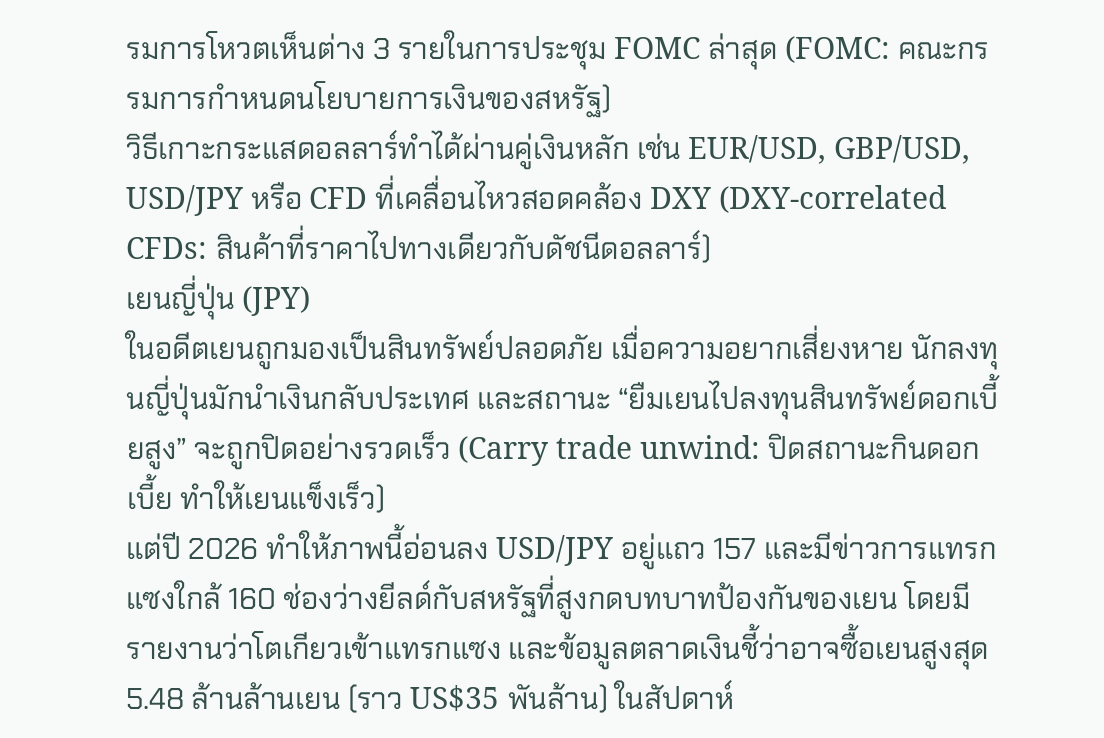รมการโหวตเห็นต่าง 3 รายในการประชุม FOMC ล่าสุด (FOMC: คณะกรรมการกำหนดนโยบายการเงินของสหรัฐ)
วิธีเกาะกระแสดอลลาร์ทำได้ผ่านคู่เงินหลัก เช่น EUR/USD, GBP/USD, USD/JPY หรือ CFD ที่เคลื่อนไหวสอดคล้อง DXY (DXY-correlated CFDs: สินค้าที่ราคาไปทางเดียวกับดัชนีดอลลาร์)
เยนญี่ปุ่น (JPY)
ในอดีตเยนถูกมองเป็นสินทรัพย์ปลอดภัย เมื่อความอยากเสี่ยงหาย นักลงทุนญี่ปุ่นมักนำเงินกลับประเทศ และสถานะ “ยืมเยนไปลงทุนสินทรัพย์ดอกเบี้ยสูง” จะถูกปิดอย่างรวดเร็ว (Carry trade unwind: ปิดสถานะกินดอกเบี้ย ทำให้เยนแข็งเร็ว)
แต่ปี 2026 ทำให้ภาพนี้อ่อนลง USD/JPY อยู่แถว 157 และมีข่าวการแทรกแซงใกล้ 160 ช่องว่างยีลด์กับสหรัฐที่สูงกดบทบาทป้องกันของเยน โดยมีรายงานว่าโตเกียวเข้าแทรกแซง และข้อมูลตลาดเงินชี้ว่าอาจซื้อเยนสูงสุด 5.48 ล้านล้านเยน (ราว US$35 พันล้าน) ในสัปดาห์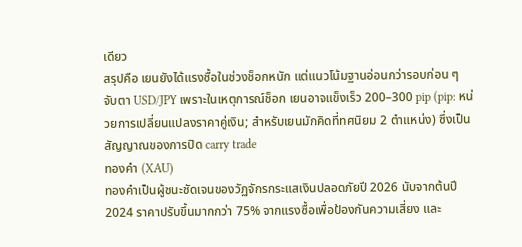เดียว
สรุปคือ เยนยังได้แรงซื้อในช่วงช็อกหนัก แต่แนวโน้มฐานอ่อนกว่ารอบก่อน ๆ จับตา USD/JPY เพราะในเหตุการณ์ช็อก เยนอาจแข็งเร็ว 200–300 pip (pip: หน่วยการเปลี่ยนแปลงราคาคู่เงิน; สำหรับเยนมักคิดที่ทศนิยม 2 ตำแหน่ง) ซึ่งเป็นสัญญาณของการปิด carry trade
ทองคำ (XAU)
ทองคำเป็นผู้ชนะชัดเจนของวัฏจักรกระแสเงินปลอดภัยปี 2026 นับจากต้นปี 2024 ราคาปรับขึ้นมากกว่า 75% จากแรงซื้อเพื่อป้องกันความเสี่ยง และ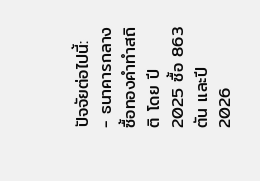ปัจจัยต่อไปนี้:
- ธนาคารกลางซื้อทองคำทำสถิติ โดย ปี 2025 ซื้อ 863 ตัน และปี 2026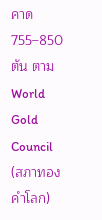คาด 755–850 ตัน ตาม World Gold Council (สภาทองคำโลก)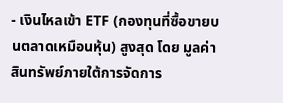- เงินไหลเข้า ETF (กองทุนที่ซื้อขายบนตลาดเหมือนหุ้น) สูงสุด โดย มูลค่าสินทรัพย์ภายใต้การจัดการ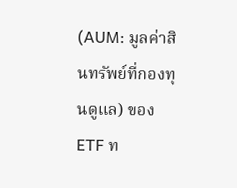(AUM: มูลค่าสินทรัพย์ที่กองทุนดูแล) ของ ETF ท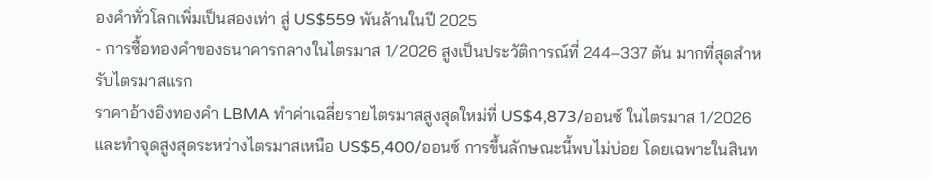องคำทั่วโลกเพิ่มเป็นสองเท่า สู่ US$559 พันล้านในปี 2025
- การซื้อทองคำของธนาคารกลางในไตรมาส 1/2026 สูงเป็นประวัติการณ์ที่ 244–337 ตัน มากที่สุดสำหรับไตรมาสแรก
ราคาอ้างอิงทองคำ LBMA ทำค่าเฉลี่ยรายไตรมาสสูงสุดใหม่ที่ US$4,873/ออนซ์ ในไตรมาส 1/2026 และทำจุดสูงสุดระหว่างไตรมาสเหนือ US$5,400/ออนซ์ การขึ้นลักษณะนี้พบไม่บ่อย โดยเฉพาะในสินท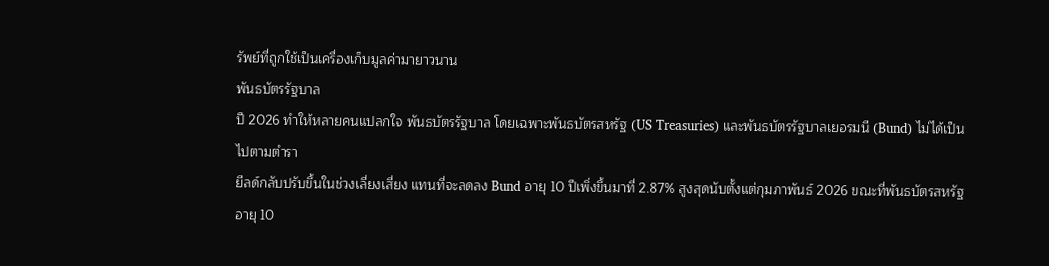รัพย์ที่ถูกใช้เป็นเครื่องเก็บมูลค่ามายาวนาน
พันธบัตรรัฐบาล
ปี 2026 ทำให้หลายคนแปลกใจ พันธบัตรรัฐบาล โดยเฉพาะพันธบัตรสหรัฐ (US Treasuries) และพันธบัตรรัฐบาลเยอรมนี (Bund) ไม่ได้เป็นไปตามตำรา
ยีลด์กลับปรับขึ้นในช่วงเลี่ยงเสี่ยง แทนที่จะลดลง Bund อายุ 10 ปีเพิ่งขึ้นมาที่ 2.87% สูงสุดนับตั้งแต่กุมภาพันธ์ 2026 ขณะที่พันธบัตรสหรัฐอายุ 10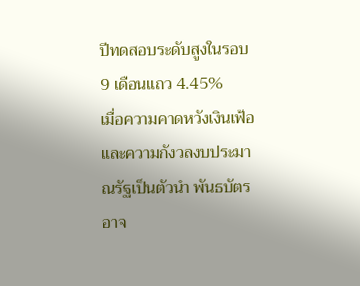ปีทดสอบระดับสูงในรอบ 9 เดือนแถว 4.45%
เมื่อความคาดหวังเงินเฟ้อและความกังวลงบประมาณรัฐเป็นตัวนำ พันธบัตรอาจ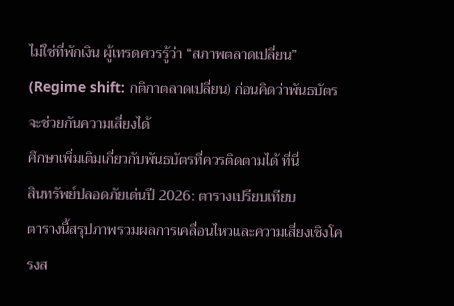ไม่ใช่ที่พักเงิน ผู้เทรดควรรู้ว่า “สภาพตลาดเปลี่ยน” (Regime shift: กติกาตลาดเปลี่ยน) ก่อนคิดว่าพันธบัตรจะช่วยกันความเสี่ยงได้
ศึกษาเพิ่มเติมเกี่ยวกับพันธบัตรที่ควรติดตามได้ ที่นี่
สินทรัพย์ปลอดภัยเด่นปี 2026: ตารางเปรียบเทียบ
ตารางนี้สรุปภาพรวมผลการเคลื่อนไหวและความเสี่ยงเชิงโครงส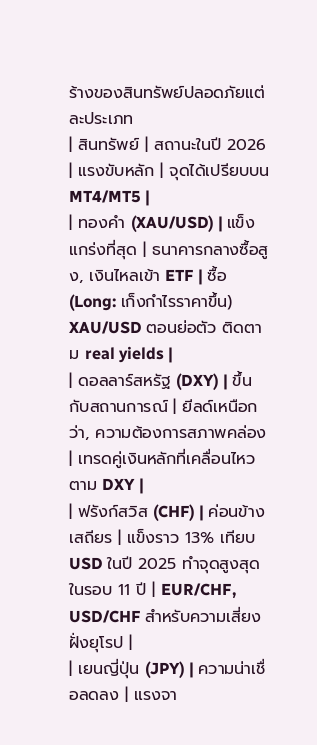ร้างของสินทรัพย์ปลอดภัยแต่ละประเภท
| สินทรัพย์ | สถานะในปี 2026 | แรงขับหลัก | จุดได้เปรียบบน MT4/MT5 |
| ทองคำ (XAU/USD) | แข็งแกร่งที่สุด | ธนาคารกลางซื้อสูง, เงินไหลเข้า ETF | ซื้อ (Long: เก็งกำไรราคาขึ้น) XAU/USD ตอนย่อตัว ติดตาม real yields |
| ดอลลาร์สหรัฐ (DXY) | ขึ้นกับสถานการณ์ | ยีลด์เหนือกว่า, ความต้องการสภาพคล่อง | เทรดคู่เงินหลักที่เคลื่อนไหวตาม DXY |
| ฟรังก์สวิส (CHF) | ค่อนข้างเสถียร | แข็งราว 13% เทียบ USD ในปี 2025 ทำจุดสูงสุดในรอบ 11 ปี | EUR/CHF, USD/CHF สำหรับความเสี่ยงฝั่งยุโรป |
| เยนญี่ปุ่น (JPY) | ความน่าเชื่อลดลง | แรงจา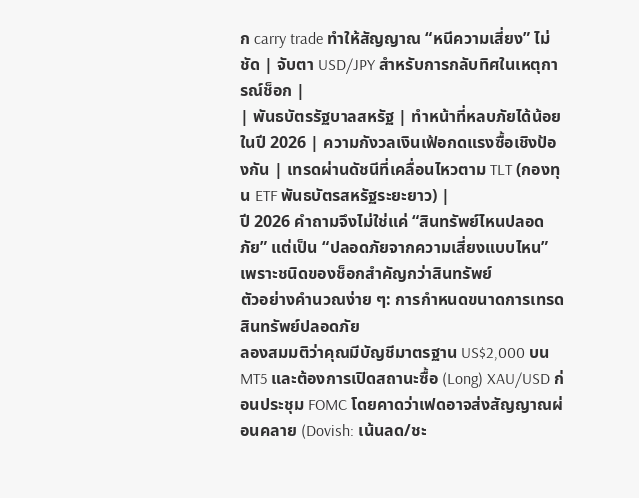ก carry trade ทำให้สัญญาณ “หนีความเสี่ยง” ไม่ชัด | จับตา USD/JPY สำหรับการกลับทิศในเหตุการณ์ช็อก |
| พันธบัตรรัฐบาลสหรัฐ | ทำหน้าที่หลบภัยได้น้อยในปี 2026 | ความกังวลเงินเฟ้อกดแรงซื้อเชิงป้องกัน | เทรดผ่านดัชนีที่เคลื่อนไหวตาม TLT (กองทุน ETF พันธบัตรสหรัฐระยะยาว) |
ปี 2026 คำถามจึงไม่ใช่แค่ “สินทรัพย์ไหนปลอดภัย” แต่เป็น “ปลอดภัยจากความเสี่ยงแบบไหน” เพราะชนิดของช็อกสำคัญกว่าสินทรัพย์
ตัวอย่างคำนวณง่าย ๆ: การกำหนดขนาดการเทรดสินทรัพย์ปลอดภัย
ลองสมมติว่าคุณมีบัญชีมาตรฐาน US$2,000 บน MT5 และต้องการเปิดสถานะซื้อ (Long) XAU/USD ก่อนประชุม FOMC โดยคาดว่าเฟดอาจส่งสัญญาณผ่อนคลาย (Dovish: เน้นลด/ชะ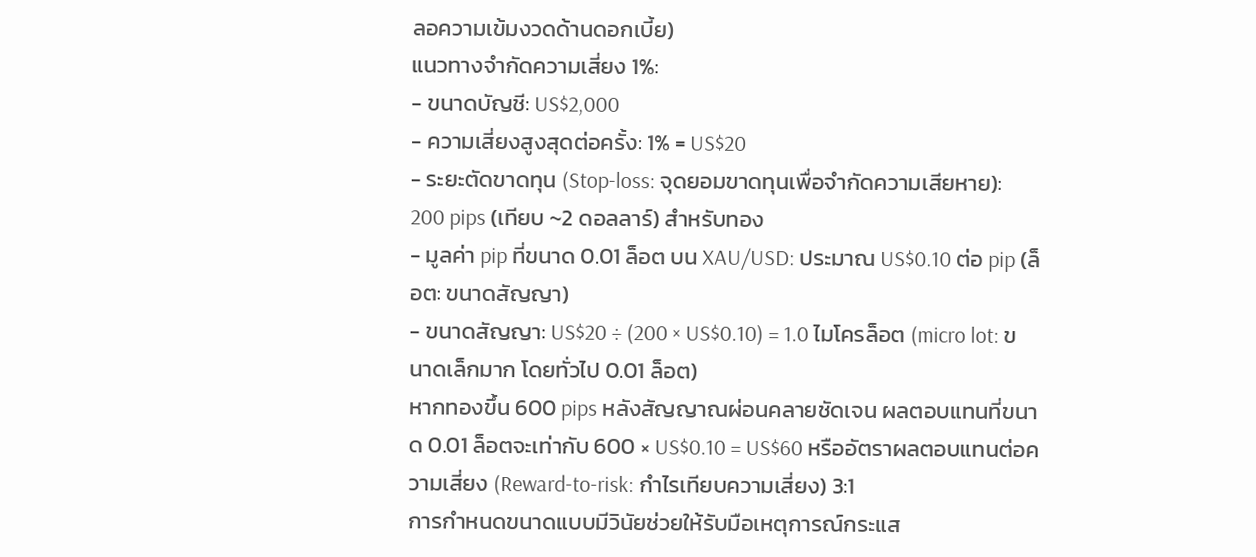ลอความเข้มงวดด้านดอกเบี้ย)
แนวทางจำกัดความเสี่ยง 1%:
- ขนาดบัญชี: US$2,000
- ความเสี่ยงสูงสุดต่อครั้ง: 1% = US$20
- ระยะตัดขาดทุน (Stop-loss: จุดยอมขาดทุนเพื่อจำกัดความเสียหาย): 200 pips (เทียบ ~2 ดอลลาร์) สำหรับทอง
- มูลค่า pip ที่ขนาด 0.01 ล็อต บน XAU/USD: ประมาณ US$0.10 ต่อ pip (ล็อต: ขนาดสัญญา)
- ขนาดสัญญา: US$20 ÷ (200 × US$0.10) = 1.0 ไมโครล็อต (micro lot: ขนาดเล็กมาก โดยทั่วไป 0.01 ล็อต)
หากทองขึ้น 600 pips หลังสัญญาณผ่อนคลายชัดเจน ผลตอบแทนที่ขนาด 0.01 ล็อตจะเท่ากับ 600 × US$0.10 = US$60 หรืออัตราผลตอบแทนต่อความเสี่ยง (Reward-to-risk: กำไรเทียบความเสี่ยง) 3:1
การกำหนดขนาดแบบมีวินัยช่วยให้รับมือเหตุการณ์กระแส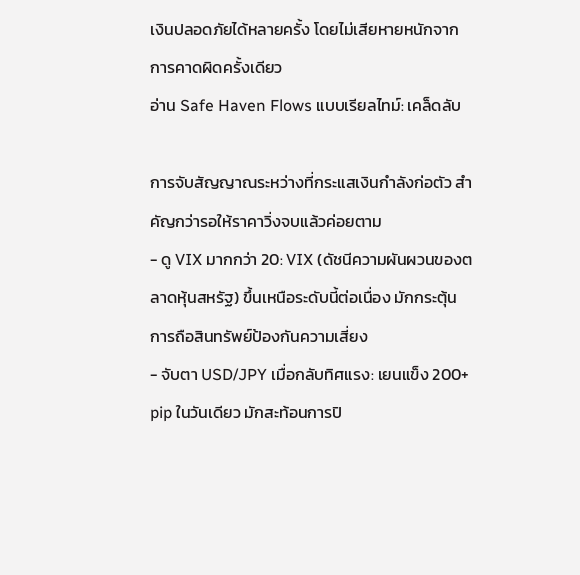เงินปลอดภัยได้หลายครั้ง โดยไม่เสียหายหนักจากการคาดผิดครั้งเดียว
อ่าน Safe Haven Flows แบบเรียลไทม์: เคล็ดลับ

การจับสัญญาณระหว่างที่กระแสเงินกำลังก่อตัว สำคัญกว่ารอให้ราคาวิ่งจบแล้วค่อยตาม
- ดู VIX มากกว่า 20: VIX (ดัชนีความผันผวนของตลาดหุ้นสหรัฐ) ขึ้นเหนือระดับนี้ต่อเนื่อง มักกระตุ้นการถือสินทรัพย์ป้องกันความเสี่ยง
- จับตา USD/JPY เมื่อกลับทิศแรง: เยนแข็ง 200+ pip ในวันเดียว มักสะท้อนการปิ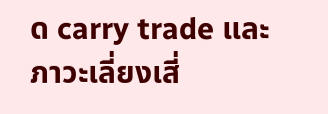ด carry trade และภาวะเลี่ยงเสี่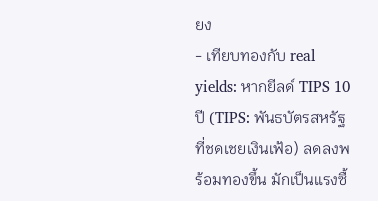ยง
- เทียบทองกับ real yields: หากยีลด์ TIPS 10 ปี (TIPS: พันธบัตรสหรัฐที่ชดเชยเงินเฟ้อ) ลดลงพร้อมทองขึ้น มักเป็นแรงซื้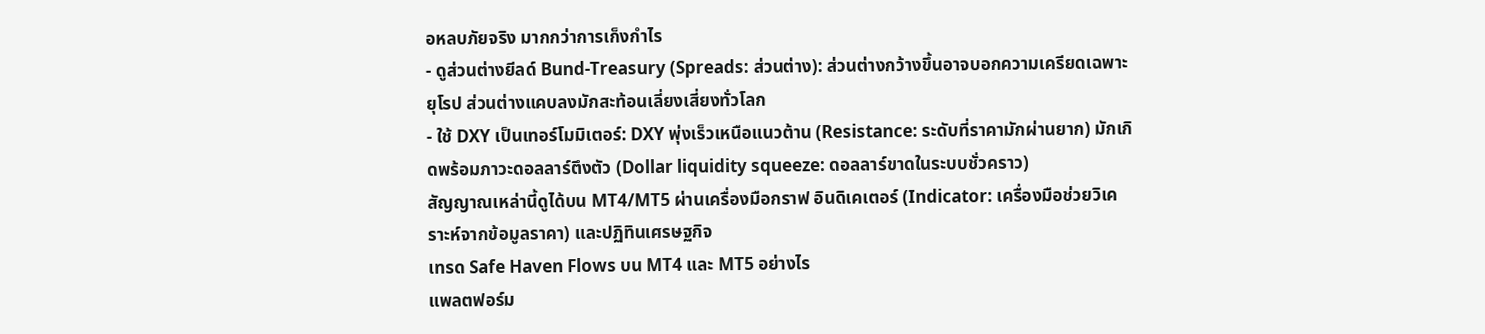อหลบภัยจริง มากกว่าการเก็งกำไร
- ดูส่วนต่างยีลด์ Bund-Treasury (Spreads: ส่วนต่าง): ส่วนต่างกว้างขึ้นอาจบอกความเครียดเฉพาะยุโรป ส่วนต่างแคบลงมักสะท้อนเลี่ยงเสี่ยงทั่วโลก
- ใช้ DXY เป็นเทอร์โมมิเตอร์: DXY พุ่งเร็วเหนือแนวต้าน (Resistance: ระดับที่ราคามักผ่านยาก) มักเกิดพร้อมภาวะดอลลาร์ตึงตัว (Dollar liquidity squeeze: ดอลลาร์ขาดในระบบชั่วคราว)
สัญญาณเหล่านี้ดูได้บน MT4/MT5 ผ่านเครื่องมือกราฟ อินดิเคเตอร์ (Indicator: เครื่องมือช่วยวิเคราะห์จากข้อมูลราคา) และปฏิทินเศรษฐกิจ
เทรด Safe Haven Flows บน MT4 และ MT5 อย่างไร
แพลตฟอร์ม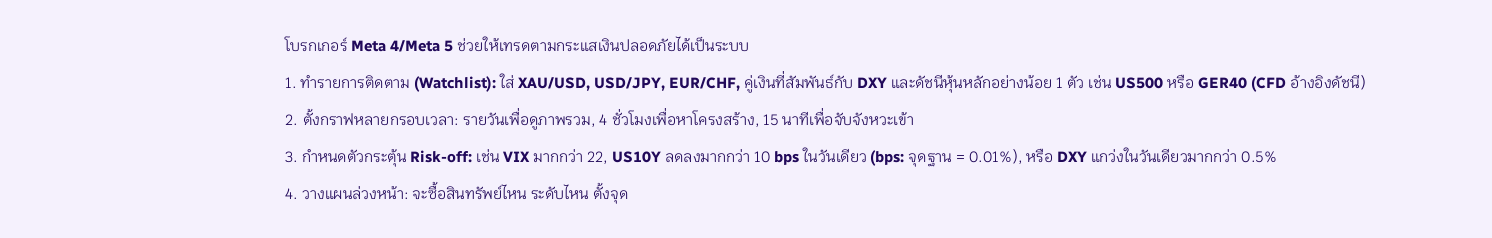โบรกเกอร์ Meta 4/Meta 5 ช่วยให้เทรดตามกระแสเงินปลอดภัยได้เป็นระบบ
1. ทำรายการติดตาม (Watchlist): ใส่ XAU/USD, USD/JPY, EUR/CHF, คู่เงินที่สัมพันธ์กับ DXY และดัชนีหุ้นหลักอย่างน้อย 1 ตัว เช่น US500 หรือ GER40 (CFD อ้างอิงดัชนี)
2. ตั้งกราฟหลายกรอบเวลา: รายวันเพื่อดูภาพรวม, 4 ชั่วโมงเพื่อหาโครงสร้าง, 15 นาทีเพื่อจับจังหวะเข้า
3. กำหนดตัวกระตุ้น Risk-off: เช่น VIX มากกว่า 22, US10Y ลดลงมากกว่า 10 bps ในวันเดียว (bps: จุดฐาน = 0.01%), หรือ DXY แกว่งในวันเดียวมากกว่า 0.5%
4. วางแผนล่วงหน้า: จะซื้อสินทรัพย์ไหน ระดับไหน ตั้งจุด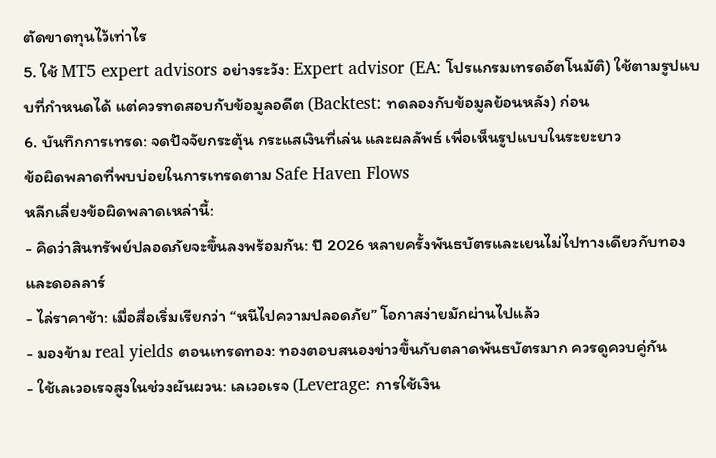ตัดขาดทุนไว้เท่าไร
5. ใช้ MT5 expert advisors อย่างระวัง: Expert advisor (EA: โปรแกรมเทรดอัตโนมัติ) ใช้ตามรูปแบบที่กำหนดได้ แต่ควรทดสอบกับข้อมูลอดีต (Backtest: ทดลองกับข้อมูลย้อนหลัง) ก่อน
6. บันทึกการเทรด: จดปัจจัยกระตุ้น กระแสเงินที่เล่น และผลลัพธ์ เพื่อเห็นรูปแบบในระยะยาว
ข้อผิดพลาดที่พบบ่อยในการเทรดตาม Safe Haven Flows
หลีกเลี่ยงข้อผิดพลาดเหล่านี้:
- คิดว่าสินทรัพย์ปลอดภัยจะขึ้นลงพร้อมกัน: ปี 2026 หลายครั้งพันธบัตรและเยนไม่ไปทางเดียวกับทองและดอลลาร์
- ไล่ราคาช้า: เมื่อสื่อเริ่มเรียกว่า “หนีไปความปลอดภัย” โอกาสง่ายมักผ่านไปแล้ว
- มองข้าม real yields ตอนเทรดทอง: ทองตอบสนองข่าวขึ้นกับตลาดพันธบัตรมาก ควรดูควบคู่กัน
- ใช้เลเวอเรจสูงในช่วงผันผวน: เลเวอเรจ (Leverage: การใช้เงิน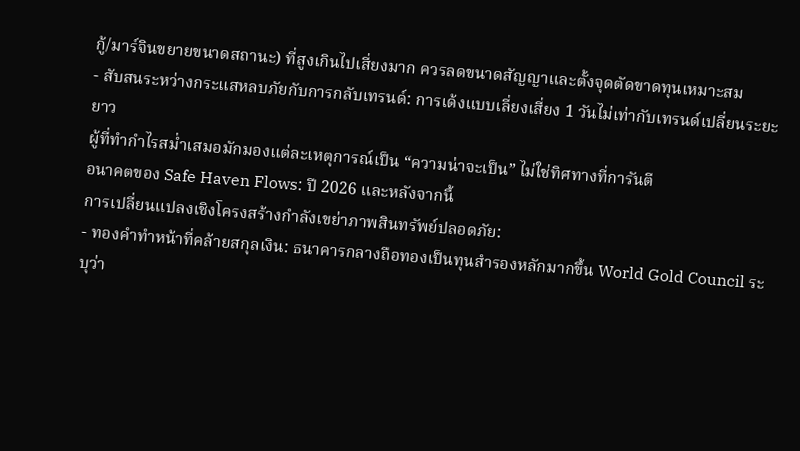กู้/มาร์จินขยายขนาดสถานะ) ที่สูงเกินไปเสี่ยงมาก ควรลดขนาดสัญญาและตั้งจุดตัดขาดทุนเหมาะสม
- สับสนระหว่างกระแสหลบภัยกับการกลับเทรนด์: การเด้งแบบเลี่ยงเสี่ยง 1 วันไม่เท่ากับเทรนด์เปลี่ยนระยะยาว
ผู้ที่ทำกำไรสม่ำเสมอมักมองแต่ละเหตุการณ์เป็น “ความน่าจะเป็น” ไม่ใช่ทิศทางที่การันตี
อนาคตของ Safe Haven Flows: ปี 2026 และหลังจากนี้
การเปลี่ยนแปลงเชิงโครงสร้างกำลังเขย่าภาพสินทรัพย์ปลอดภัย:
- ทองคำทำหน้าที่คล้ายสกุลเงิน: ธนาคารกลางถือทองเป็นทุนสำรองหลักมากขึ้น World Gold Council ระบุว่า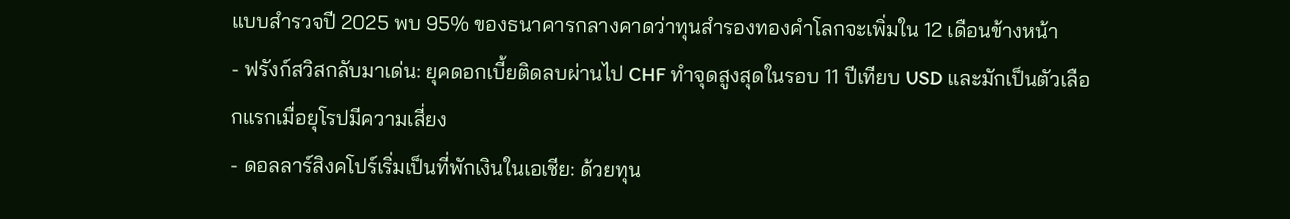แบบสำรวจปี 2025 พบ 95% ของธนาคารกลางคาดว่าทุนสำรองทองคำโลกจะเพิ่มใน 12 เดือนข้างหน้า
- ฟรังก์สวิสกลับมาเด่น: ยุคดอกเบี้ยติดลบผ่านไป CHF ทำจุดสูงสุดในรอบ 11 ปีเทียบ USD และมักเป็นตัวเลือกแรกเมื่อยุโรปมีความเสี่ยง
- ดอลลาร์สิงคโปร์เริ่มเป็นที่พักเงินในเอเชีย: ด้วยทุน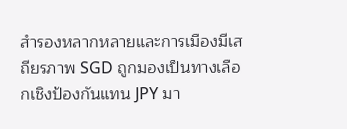สำรองหลากหลายและการเมืองมีเสถียรภาพ SGD ถูกมองเป็นทางเลือกเชิงป้องกันแทน JPY มา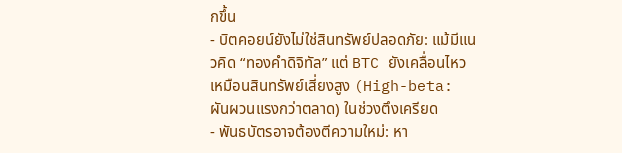กขึ้น
- บิตคอยน์ยังไม่ใช่สินทรัพย์ปลอดภัย: แม้มีแนวคิด “ทองคำดิจิทัล” แต่ BTC ยังเคลื่อนไหวเหมือนสินทรัพย์เสี่ยงสูง (High-beta: ผันผวนแรงกว่าตลาด) ในช่วงตึงเครียด
- พันธบัตรอาจต้องตีความใหม่: หา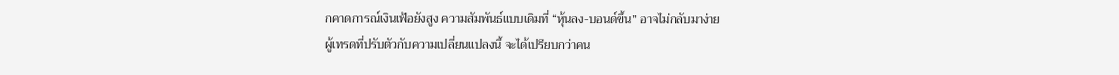กคาดการณ์เงินเฟ้อยังสูง ความสัมพันธ์แบบเดิมที่ “หุ้นลง-บอนด์ขึ้น” อาจไม่กลับมาง่าย
ผู้เทรดที่ปรับตัวกับความเปลี่ยนแปลงนี้ จะได้เปรียบกว่าคน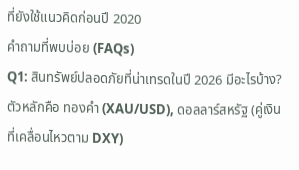ที่ยังใช้แนวคิดก่อนปี 2020
คำถามที่พบบ่อย (FAQs)
Q1: สินทรัพย์ปลอดภัยที่น่าเทรดในปี 2026 มีอะไรบ้าง?
ตัวหลักคือ ทองคำ (XAU/USD), ดอลลาร์สหรัฐ (คู่เงินที่เคลื่อนไหวตาม DXY)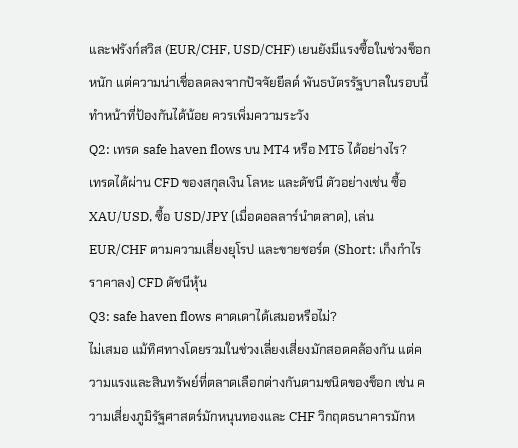และฟรังก์สวิส (EUR/CHF, USD/CHF) เยนยังมีแรงซื้อในช่วงช็อกหนัก แต่ความน่าเชื่อลดลงจากปัจจัยยีลด์ พันธบัตรรัฐบาลในรอบนี้ทำหน้าที่ป้องกันได้น้อย ควรเพิ่มความระวัง
Q2: เทรด safe haven flows บน MT4 หรือ MT5 ได้อย่างไร?
เทรดได้ผ่าน CFD ของสกุลเงิน โลหะ และดัชนี ตัวอย่างเช่น ซื้อ XAU/USD, ซื้อ USD/JPY (เมื่อดอลลาร์นำตลาด), เล่น EUR/CHF ตามความเสี่ยงยุโรป และขายชอร์ต (Short: เก็งกำไรราคาลง) CFD ดัชนีหุ้น
Q3: safe haven flows คาดเดาได้เสมอหรือไม่?
ไม่เสมอ แม้ทิศทางโดยรวมในช่วงเลี่ยงเสี่ยงมักสอดคล้องกัน แต่ความแรงและสินทรัพย์ที่ตลาดเลือกต่างกันตามชนิดของช็อก เช่น ความเสี่ยงภูมิรัฐศาสตร์มักหนุนทองและ CHF วิกฤตธนาคารมักห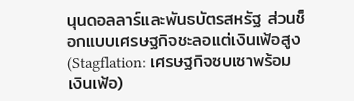นุนดอลลาร์และพันธบัตรสหรัฐ ส่วนช็อกแบบเศรษฐกิจชะลอแต่เงินเฟ้อสูง (Stagflation: เศรษฐกิจซบเซาพร้อมเงินเฟ้อ)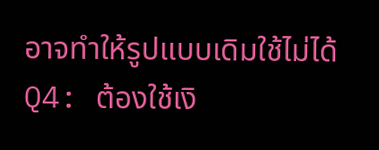อาจทำให้รูปแบบเดิมใช้ไม่ได้
Q4: ต้องใช้เงิ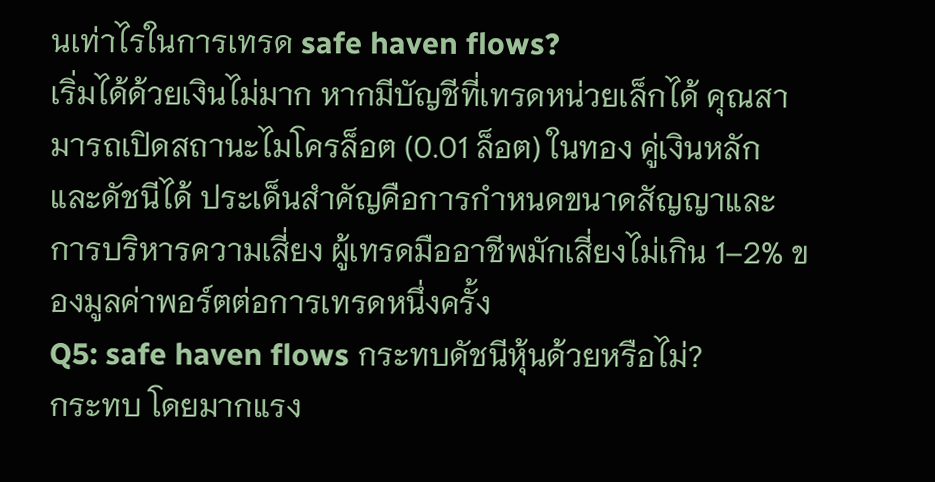นเท่าไรในการเทรด safe haven flows?
เริ่มได้ด้วยเงินไม่มาก หากมีบัญชีที่เทรดหน่วยเล็กได้ คุณสามารถเปิดสถานะไมโครล็อต (0.01 ล็อต) ในทอง คู่เงินหลัก และดัชนีได้ ประเด็นสำคัญคือการกำหนดขนาดสัญญาและการบริหารความเสี่ยง ผู้เทรดมืออาชีพมักเสี่ยงไม่เกิน 1–2% ของมูลค่าพอร์ตต่อการเทรดหนึ่งครั้ง
Q5: safe haven flows กระทบดัชนีหุ้นด้วยหรือไม่?
กระทบ โดยมากแรง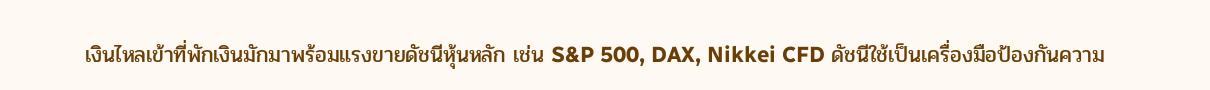เงินไหลเข้าที่พักเงินมักมาพร้อมแรงขายดัชนีหุ้นหลัก เช่น S&P 500, DAX, Nikkei CFD ดัชนีใช้เป็นเครื่องมือป้องกันความ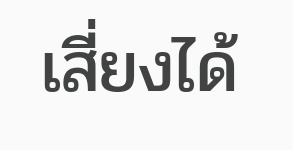เสี่ยงได้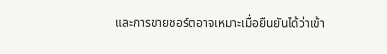และการขายชอร์ตอาจเหมาะเมื่อยืนยันได้ว่าเข้า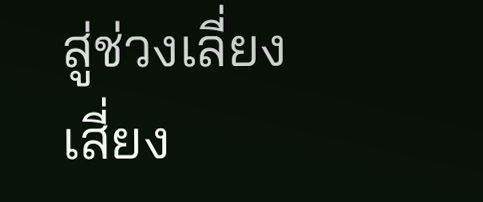สู่ช่วงเลี่ยงเสี่ยง